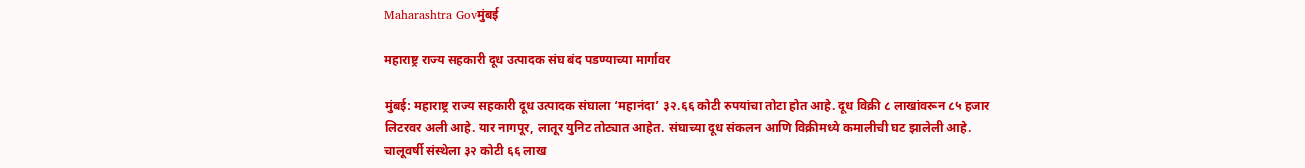Maharashtra Govमुंबई

महाराष्ट्र राज्य सहकारी दूध उत्पादक संघ बंद पडण्याच्या मार्गावर

मुंबई: महाराष्ट्र राज्य सहकारी दूध उत्पादक संघाला ‘महानंदा’ ३२.६६ कोटी रुपयांचा तोटा होत आहे. दूध विक्री ८ लाखांवरून ८५ हजार लिटरवर अली आहे. यार नागपूर, लातूर युनिट तोट्यात आहेत. संघाच्या दूध संकलन आणि विक्रीमध्ये कमालीची घट झालेली आहे. चालूवर्षी संस्थेला ३२ कोटी ६६ लाख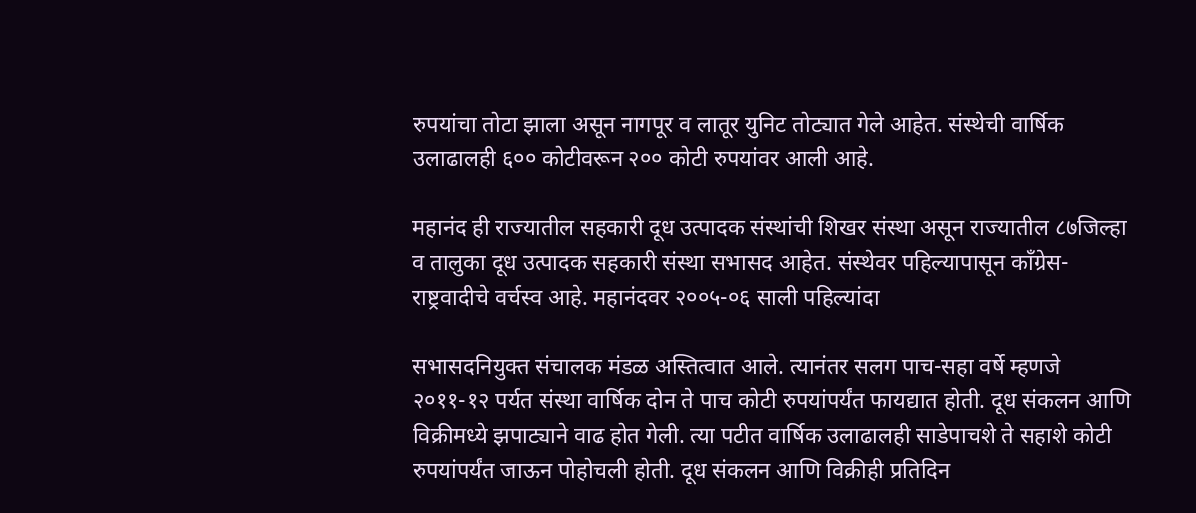रुपयांचा तोटा झाला असून नागपूर व लातूर युनिट तोट्यात गेले आहेत. संस्थेची वार्षिक उलाढालही ६०० कोटीवरून २०० कोटी रुपयांवर आली आहे.

महानंद ही राज्यातील सहकारी दूध उत्पादक संस्थांची शिखर संस्था असून राज्यातील ८७जिल्हा व तालुका दूध उत्पादक सहकारी संस्था सभासद आहेत. संस्थेवर पहिल्यापासून काँग्रेस- राष्ट्रवादीचे वर्चस्व आहे. महानंदवर २००५-०६ साली पहिल्यांदा

सभासदनियुक्त संचालक मंडळ अस्तित्वात आले. त्यानंतर सलग पाच-सहा वर्षे म्हणजे २०११-१२ पर्यत संस्था वार्षिक दोन ते पाच कोटी रुपयांपर्यंत फायद्यात होती. दूध संकलन आणि विक्रीमध्ये झपाट्याने वाढ होत गेली. त्या पटीत वार्षिक उलाढालही साडेपाचशे ते सहाशे कोटी रुपयांपर्यंत जाऊन पोहोचली होती. दूध संकलन आणि विक्रीही प्रतिदिन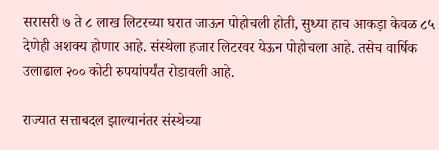सरासरी ७ ते ८ लाख लिटरच्या घरात जाऊन पोहोचली होती, सुध्या हाच आकड़ा केवळ ८५ देणेही अशक्य होणार आहे. संस्थेला हजार लिटरवर येऊन पोहोचला आहे. तसेच वार्षिक उलाढाल २०० कोटी रुपयांपर्यंत रोडावली आहे.

राज्यात सत्ताबदल झाल्यानंतर संस्थेच्या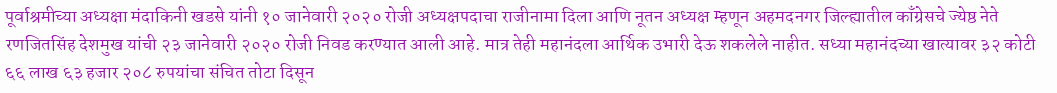पूर्वाश्रमीच्या अध्यक्षा मंदाकिनी खडसे यांनी १० जानेवारी २०२० रोजी अध्यक्षपदाचा राजीनामा दिला आणि नूतन अध्यक्ष म्हणून अहमदनगर जिल्ह्यातील काँग्रेसचे ज्येष्ठ नेते रणजितसिंह देशमुख यांची २३ जानेवारी २०२० रोजी निवड करण्यात आली आहे. मात्र तेही महानंदला आर्थिक उभारी देऊ शकलेले नाहीत. सध्या महानंदच्या खात्यावर ३२ कोटी ६६ लाख ६३ हजार २०८ रुपयांचा संचित तोटा दिसून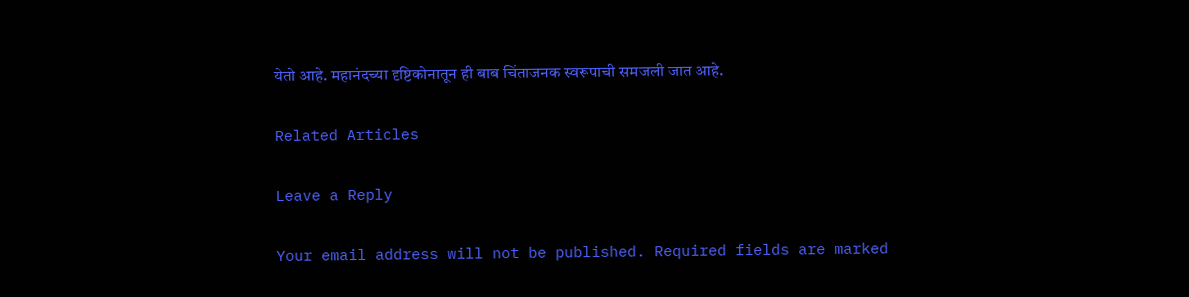येतो आहे. महानंदच्या दृष्टिकोनातून ही बाब चिंताजनक स्वरूपाची समजली जात आहे.

Related Articles

Leave a Reply

Your email address will not be published. Required fields are marked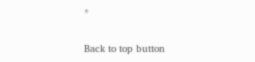*

Back to top button